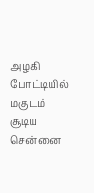அழகி போட்டியில் மகுடம் சூடிய சென்னை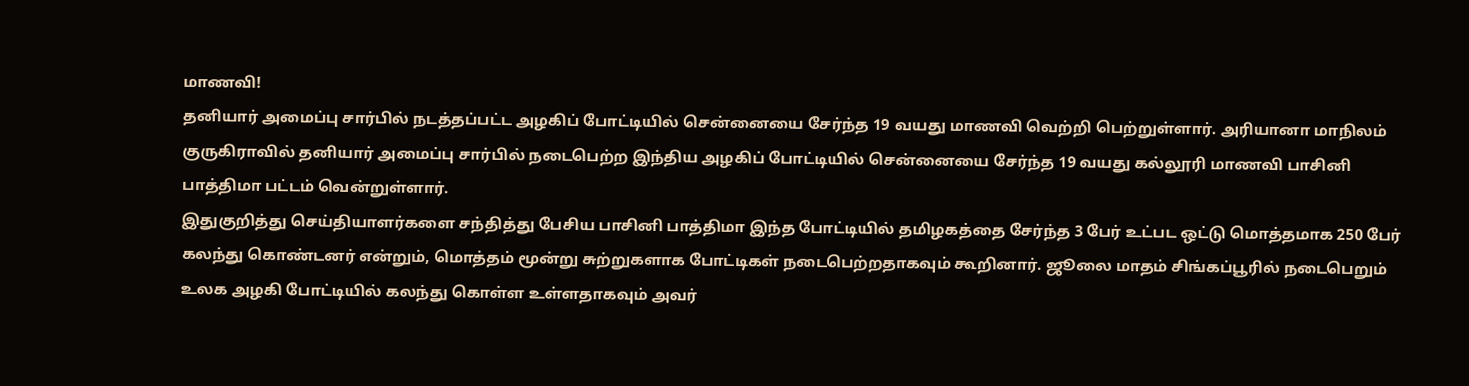மாணவி!
தனியார் அமைப்பு சார்பில் நடத்தப்பட்ட அழகிப் போட்டியில் சென்னையை சேர்ந்த 19 வயது மாணவி வெற்றி பெற்றுள்ளார். அரியானா மாநிலம் குருகிராவில் தனியார் அமைப்பு சார்பில் நடைபெற்ற இந்திய அழகிப் போட்டியில் சென்னையை சேர்ந்த 19 வயது கல்லூரி மாணவி பாசினி பாத்திமா பட்டம் வென்றுள்ளார்.
இதுகுறித்து செய்தியாளர்களை சந்தித்து பேசிய பாசினி பாத்திமா இந்த போட்டியில் தமிழகத்தை சேர்ந்த 3 பேர் உட்பட ஒட்டு மொத்தமாக 250 பேர் கலந்து கொண்டனர் என்றும், மொத்தம் மூன்று சுற்றுகளாக போட்டிகள் நடைபெற்றதாகவும் கூறினார். ஜூலை மாதம் சிங்கப்பூரில் நடைபெறும் உலக அழகி போட்டியில் கலந்து கொள்ள உள்ளதாகவும் அவர்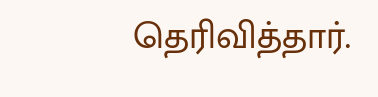தெரிவித்தார்.